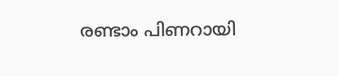രണ്ടാം പിണറായി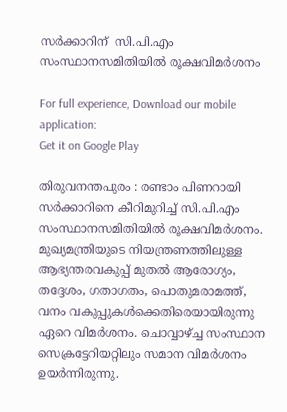സര്‍ക്കാറിന്  സി.പി.എം സംസ്ഥാനസമിതിയില്‍ രൂക്ഷവിമര്‍ശനം

For full experience, Download our mobile application:
Get it on Google Play

തിരുവനന്തപുരം : രണ്ടാം പിണറായി സര്‍ക്കാറിനെ കീറിമുറിച്ച്‌ സി.പി.എം സംസ്ഥാനസമിതിയില്‍ രൂക്ഷവിമര്‍ശനം. മുഖ്യമന്ത്രിയുടെ നിയന്ത്രണത്തിലുള്ള ആഭ്യന്തരവകുപ്പ് മുതല്‍ ആരോഗ്യം, തദ്ദേശം, ഗതാഗതം, പൊതുമരാമത്ത്, വനം വകുപ്പുകള്‍ക്കെതിരെയായിരുന്നു ഏറെ വിമര്‍ശനം. ചൊവ്വാഴ്ച്ച സംസ്ഥാന സെക്രട്ടേറിയറ്റിലും സമാന വിമര്‍ശനം ഉയര്‍ന്നിരുന്നു.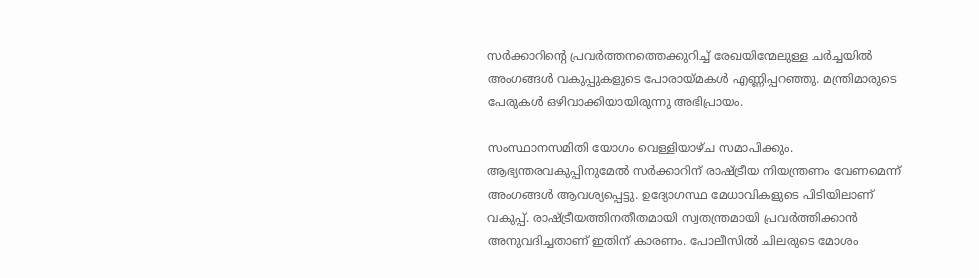സര്‍ക്കാറിന്‍റെ പ്രവര്‍ത്തനത്തെക്കുറിച്ച് രേഖയിന്മേലുള്ള ചര്‍ച്ചയില്‍ അംഗങ്ങള്‍ വകുപ്പുകളുടെ പോരായ്മകള്‍ എണ്ണിപ്പറഞ്ഞു. മന്ത്രിമാരുടെ പേരുകള്‍ ഒഴിവാക്കിയായിരുന്നു അഭിപ്രായം.

സംസ്ഥാനസമിതി യോഗം വെള്ളിയാഴ്ച സമാപിക്കും. ആഭ്യന്തരവകുപ്പിനുമേല്‍ സര്‍ക്കാറിന് രാഷ്ട്രീയ നിയന്ത്രണം വേണമെന്ന് അംഗങ്ങള്‍ ആവശ്യപ്പെട്ടു. ഉദ്യോഗസ്ഥ മേധാവികളുടെ പിടിയിലാണ് വകുപ്പ്. രാഷ്ട്രീയത്തിനതീതമായി സ്വതന്ത്രമായി പ്രവര്‍ത്തിക്കാന്‍ അനുവദിച്ചതാണ് ഇതിന് കാരണം. പോലീസില്‍ ചിലരുടെ മോശം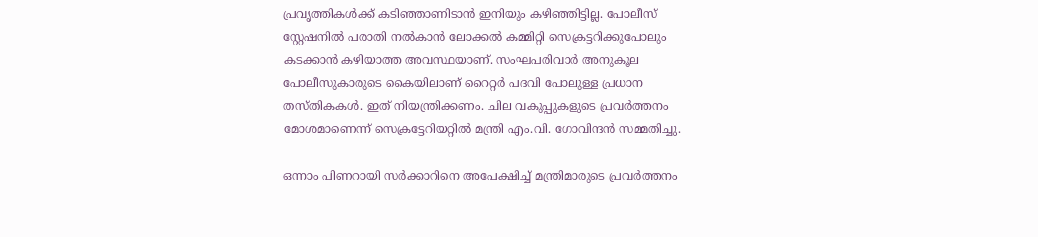പ്രവൃത്തികള്‍ക്ക് കടിഞ്ഞാണിടാന്‍ ഇനിയും കഴിഞ്ഞിട്ടില്ല. പോലീസ് സ്റ്റേഷനില്‍ പരാതി നല്‍കാന്‍ ലോക്കല്‍ കമ്മിറ്റി സെക്രട്ടറിക്കുപോലും കടക്കാന്‍ കഴിയാത്ത അവസ്ഥയാണ്. സംഘപരിവാര്‍ അനുകൂല പോലീസുകാരുടെ കൈയിലാണ് റൈറ്റര്‍ പദവി പോലുള്ള പ്രധാന തസ്തികകള്‍. ഇത് നിയന്ത്രിക്കണം. ചില വകുപ്പുകളുടെ പ്രവര്‍ത്തനം മോശമാണെന്ന് സെക്രട്ടേറിയറ്റില്‍ മന്ത്രി എം.വി. ഗോവിന്ദന്‍ സമ്മതിച്ചു.

ഒന്നാം പിണറായി സര്‍ക്കാറിനെ അപേക്ഷിച്ച്‌ മന്ത്രിമാരുടെ പ്രവര്‍ത്തനം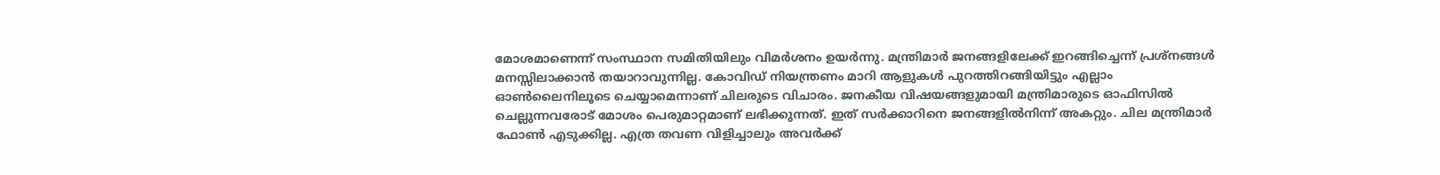മോശമാണെന്ന് സംസ്ഥാന സമിതിയിലും വിമര്‍ശനം ഉയര്‍ന്നു. മന്ത്രിമാര്‍ ജനങ്ങളിലേക്ക് ഇറങ്ങിച്ചെന്ന് പ്രശ്നങ്ങള്‍ മനസ്സിലാക്കാന്‍ തയാറാവുന്നില്ല. കോവിഡ് നിയന്ത്രണം മാറി ആളുകള്‍ പുറത്തിറങ്ങിയിട്ടും എല്ലാം ഓണ്‍ലൈനിലൂടെ ചെയ്യാമെന്നാണ് ചിലരുടെ വിചാരം. ജനകീയ വിഷയങ്ങളുമായി മന്ത്രിമാരുടെ ഓഫിസില്‍ ചെല്ലുന്നവരോട് മോശം പെരുമാറ്റമാണ് ലഭിക്കുന്നത്. ഇത് സര്‍ക്കാറിനെ ജനങ്ങളില്‍നിന്ന് അകറ്റും. ചില മന്ത്രിമാര്‍ ഫോണ്‍ എടുക്കില്ല. എത്ര തവണ വിളിച്ചാലും അവര്‍ക്ക്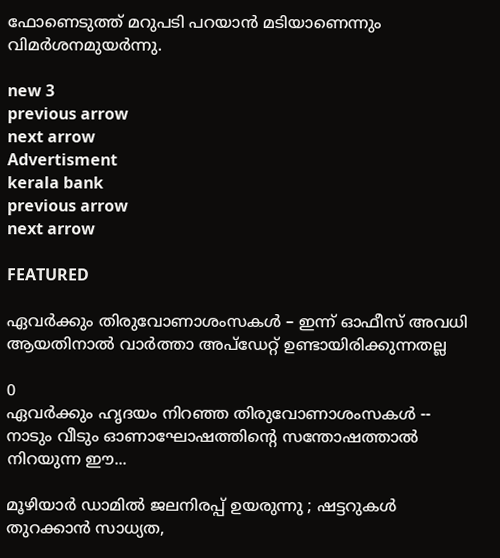ഫോണെടുത്ത് മറുപടി പറയാന്‍ മടിയാണെന്നും വിമര്‍ശനമുയര്‍ന്നു.

new 3
previous arrow
next arrow
Advertisment
kerala bank
previous arrow
next arrow

FEATURED

ഏവര്‍ക്കും തിരുവോണാശംസകള്‍ – ഇന്ന് ഓഫീസ് അവധി ആയതിനാല്‍ വാര്‍ത്താ അപ്ഡേറ്റ് ഉണ്ടായിരിക്കുന്നതല്ല

0
ഏവർക്കും ഹൃദയം നിറഞ്ഞ തിരുവോണാശംസകൾ -- നാടും വീടും ഓണാഘോഷത്തിന്റെ സന്തോഷത്താൽ നിറയുന്ന ഈ...

മൂഴിയാർ ഡാമിൽ ജലനിരപ്പ് ഉയരുന്നു ; ഷട്ടറുകൾ തുറക്കാൻ സാധ്യത,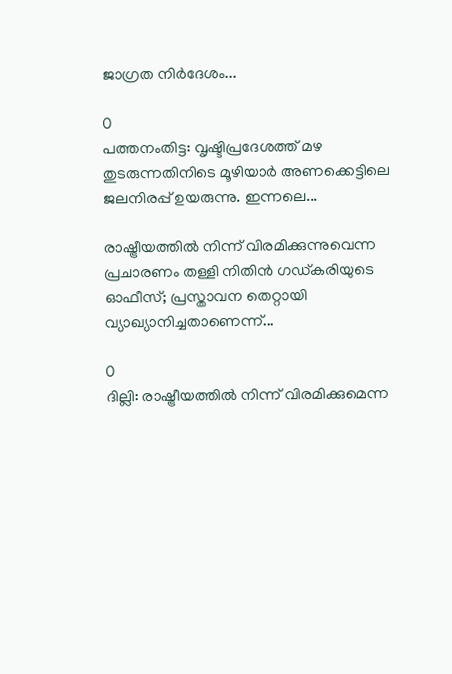ജാഗ്രത നിർദേശം...

0
പത്തനംതിട്ട: വൃഷ്ടിപ്രദേശത്ത് മഴ തുടരുന്നതിനിടെ മൂഴിയാർ അണക്കെട്ടിലെ ജലനിരപ്പ് ഉയരുന്നു. ഇന്നലെ...

രാഷ്ട്രീയത്തിൽ നിന്ന് വിരമിക്കുന്നുവെന്ന പ്രചാരണം തള്ളി നിതിൻ ഗഡ്കരിയുടെ ഓഫീസ്; പ്രസ്താവന തെറ്റായി വ്യാഖ്യാനിച്ചതാണെന്ന്...

0
ദില്ലി: രാഷ്ട്രീയത്തിൽ നിന്ന് വിരമിക്കുമെന്ന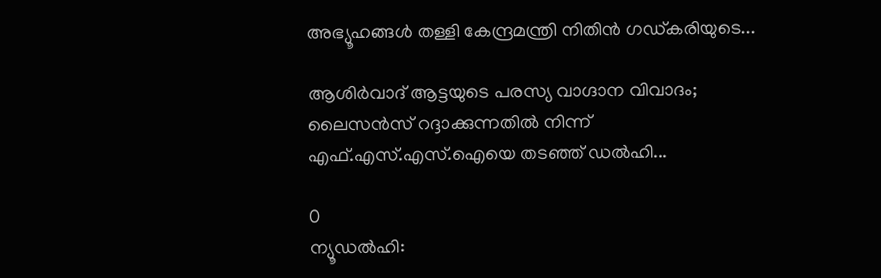അഭ്യൂഹങ്ങൾ തള്ളി കേന്ദ്രമന്ത്രി നിതിൻ ഗഡ്കരിയുടെ...

ആശിർവാദ് ആട്ടയുടെ പരസ്യ വാഗ്ദാന വിവാദം; ലൈസൻസ് റദ്ദാക്കുന്നതിൽ നിന്ന് എഫ്.എസ്.എസ്.ഐയെ തടഞ്ഞ് ഡൽഹി...

0
ന്യൂഡല്‍ഹി: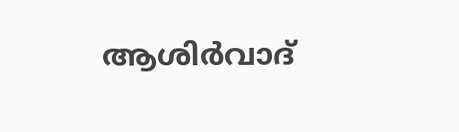ആശിര്‍വാദ്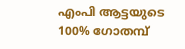എംപി ആട്ടയുടെ 100% ഗോതമ്പ്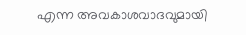എന്ന അവകാശവാദവുമായി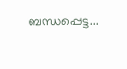ബന്ധപ്പെട്ട...